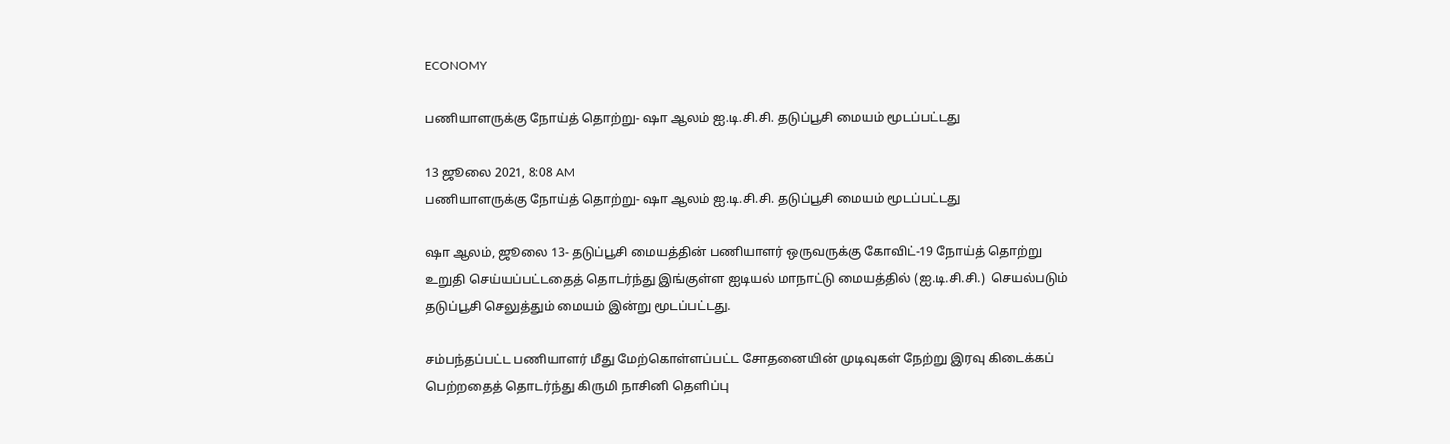ECONOMY

பணியாளருக்கு நோய்த் தொற்று- ஷா ஆலம் ஐ.டி.சி.சி. தடுப்பூசி மையம் மூடப்பட்டது

13 ஜூலை 2021, 8:08 AM
பணியாளருக்கு நோய்த் தொற்று- ஷா ஆலம் ஐ.டி.சி.சி. தடுப்பூசி மையம் மூடப்பட்டது

ஷா ஆலம், ஜூலை 13- தடுப்பூசி மையத்தின் பணியாளர் ஒருவருக்கு கோவிட்-19 நோய்த் தொற்று உறுதி செய்யப்பட்டதைத் தொடர்ந்து இங்குள்ள ஐடியல் மாநாட்டு மையத்தில் (ஐ.டி.சி.சி.)  செயல்படும் தடுப்பூசி செலுத்தும் மையம் இன்று மூடப்பட்டது.

சம்பந்தப்பட்ட பணியாளர் மீது மேற்கொள்ளப்பட்ட சோதனையின் முடிவுகள் நேற்று இரவு கிடைக்கப் பெற்றதைத் தொடர்ந்து கிருமி நாசினி தெளிப்பு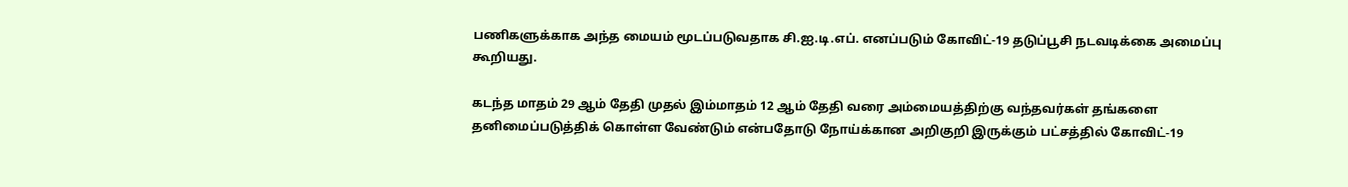பணிகளுக்காக அந்த மையம் மூடப்படுவதாக சி.ஐ.டி.எப். எனப்படும் கோவிட்-19 தடுப்பூசி நடவடிக்கை அமைப்பு கூறியது.

கடந்த மாதம் 29 ஆம் தேதி முதல் இம்மாதம் 12 ஆம் தேதி வரை அம்மையத்திற்கு வந்தவர்கள் தங்களை  தனிமைப்படுத்திக் கொள்ள வேண்டும் என்பதோடு நோய்க்கான அறிகுறி இருக்கும் பட்சத்தில் கோவிட்-19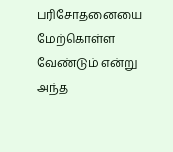பரிசோதனையை மேற்கொள்ள வேண்டும் என்று அந்த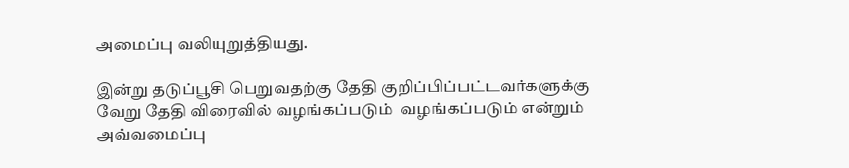அமைப்பு வலியுறுத்தியது.

இன்று தடுப்பூசி பெறுவதற்கு தேதி குறிப்பிப்பட்டவர்களுக்கு வேறு தேதி விரைவில் வழங்கப்படும்  வழங்கப்படும் என்றும் அவ்வமைப்பு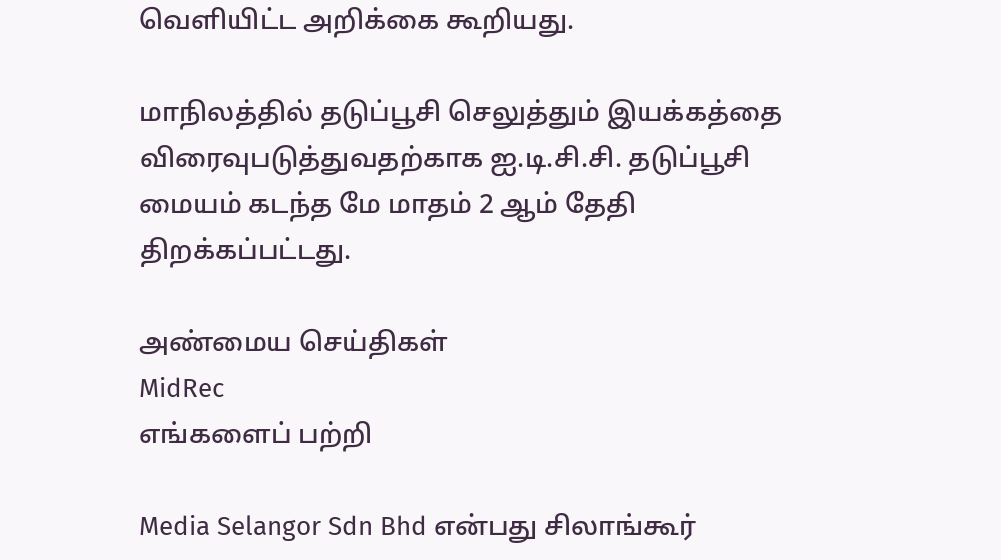வெளியிட்ட அறிக்கை கூறியது.

மாநிலத்தில் தடுப்பூசி செலுத்தும் இயக்கத்தை விரைவுபடுத்துவதற்காக ஐ.டி.சி.சி. தடுப்பூசி மையம் கடந்த மே மாதம் 2 ஆம் தேதி திறக்கப்பட்டது.

அண்மைய செய்திகள்
MidRec
எங்களைப் பற்றி

Media Selangor Sdn Bhd என்பது சிலாங்கூர்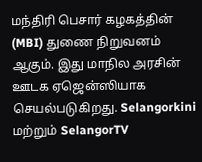மந்திரி பெசார் கழகத்தின் (MBI) துணை நிறுவனம் ஆகும். இது மாநில அரசின் ஊடக ஏஜென்ஸியாக செயல்படுகிறது. Selangorkini மற்றும் SelangorTV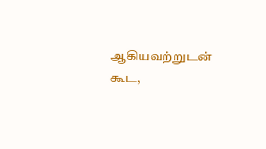ஆகியவற்றுடன் கூட,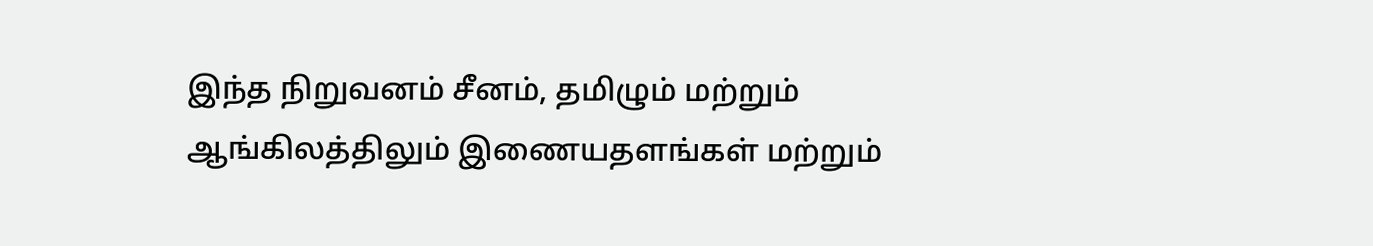இந்த நிறுவனம் சீனம், தமிழும் மற்றும் ஆங்கிலத்திலும் இணையதளங்கள் மற்றும்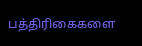பத்திரிகைகளை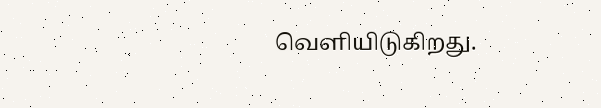வெளியிடுகிறது.